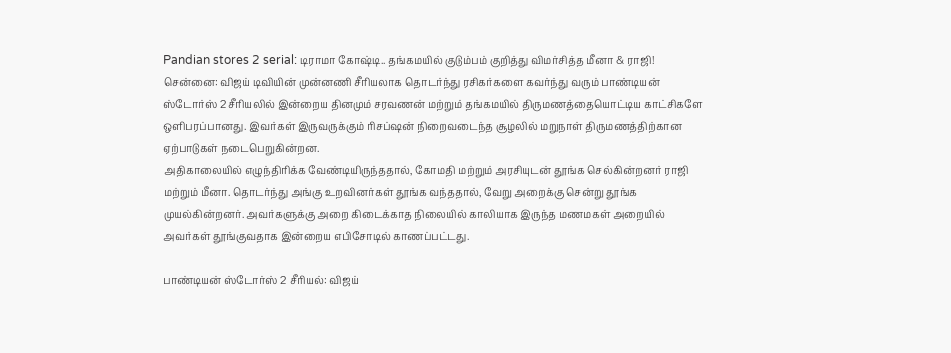Pandian stores 2 serial: டிராமா கோஷ்டி.. தங்கமயில் குடும்பம் குறித்து விமர்சித்த மீனா & ராஜி!
சென்னை: விஜய் டிவியின் முன்னணி சீரியலாக தொடர்ந்து ரசிகர்களை கவர்ந்து வரும் பாண்டியன் ஸ்டோர்ஸ் 2 சீரியலில் இன்றைய தினமும் சரவணன் மற்றும் தங்கமயில் திருமணத்தையொட்டிய காட்சிகளே ஒளிபரப்பானது. இவர்கள் இருவருக்கும் ரிசப்ஷன் நிறைவடைந்த சூழலில் மறுநாள் திருமணத்திற்கான ஏற்பாடுகள் நடைபெறுகின்றன.
அதிகாலையில் எழுந்திரிக்க வேண்டியிருந்ததால், கோமதி மற்றும் அரசியுடன் தூங்க செல்கின்றனர் ராஜி மற்றும் மீனா. தொடர்ந்து அங்கு உறவினர்கள் தூங்க வந்ததால், வேறு அறைக்கு சென்று தூங்க முயல்கின்றனர். அவர்களுக்கு அறை கிடைக்காத நிலையில் காலியாக இருந்த மணமகள் அறையில் அவர்கள் தூங்குவதாக இன்றைய எபிசோடில் காணப்பட்டது.

பாண்டியன் ஸ்டோர்ஸ் 2 சீரியல்: விஜய்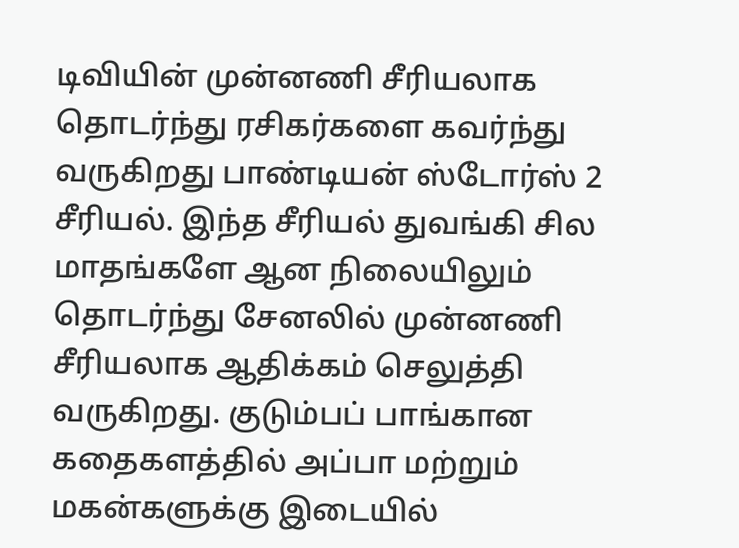டிவியின் முன்னணி சீரியலாக தொடர்ந்து ரசிகர்களை கவர்ந்து வருகிறது பாண்டியன் ஸ்டோர்ஸ் 2 சீரியல். இந்த சீரியல் துவங்கி சில மாதங்களே ஆன நிலையிலும் தொடர்ந்து சேனலில் முன்னணி சீரியலாக ஆதிக்கம் செலுத்தி வருகிறது. குடும்பப் பாங்கான கதைகளத்தில் அப்பா மற்றும் மகன்களுக்கு இடையில்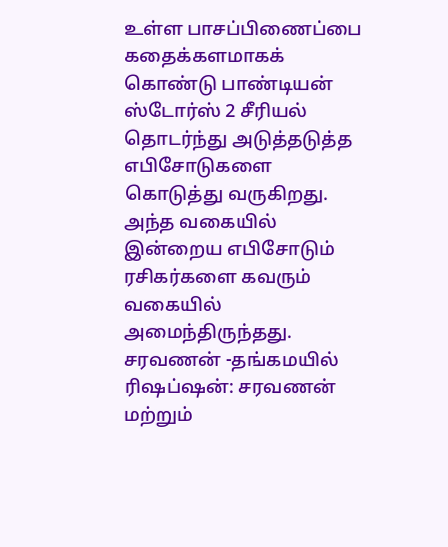உள்ள பாசப்பிணைப்பை கதைக்களமாகக் கொண்டு பாண்டியன் ஸ்டோர்ஸ் 2 சீரியல் தொடர்ந்து அடுத்தடுத்த எபிசோடுகளை கொடுத்து வருகிறது. அந்த வகையில் இன்றைய எபிசோடும் ரசிகர்களை கவரும் வகையில் அமைந்திருந்தது.
சரவணன் -தங்கமயில் ரிஷப்ஷன்: சரவணன் மற்றும்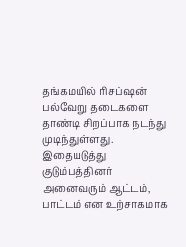தங்கமயில் ரிசப்ஷன் பல்வேறு தடைகளை தாண்டி சிறப்பாக நடந்து முடிந்துள்ளது. இதையடுத்து குடும்பத்தினர் அனைவரும் ஆட்டம், பாட்டம் என உற்சாகமாக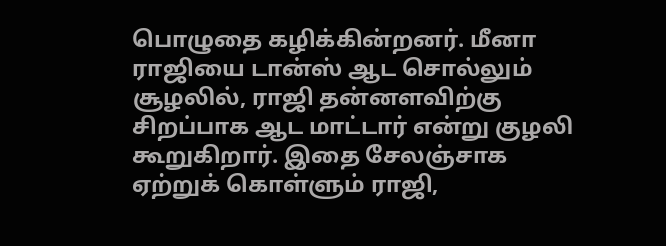பொழுதை கழிக்கின்றனர். மீனா ராஜியை டான்ஸ் ஆட சொல்லும் சூழலில், ராஜி தன்னளவிற்கு சிறப்பாக ஆட மாட்டார் என்று குழலி கூறுகிறார். இதை சேலஞ்சாக ஏற்றுக் கொள்ளும் ராஜி,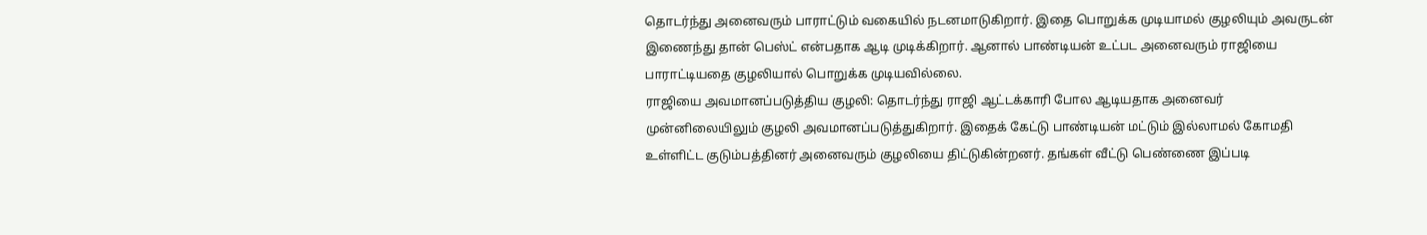தொடர்ந்து அனைவரும் பாராட்டும் வகையில் நடனமாடுகிறார். இதை பொறுக்க முடியாமல் குழலியும் அவருடன் இணைந்து தான் பெஸ்ட் என்பதாக ஆடி முடிக்கிறார். ஆனால் பாண்டியன் உட்பட அனைவரும் ராஜியை பாராட்டியதை குழலியால் பொறுக்க முடியவில்லை.
ராஜியை அவமானப்படுத்திய குழலி: தொடர்ந்து ராஜி ஆட்டக்காரி போல ஆடியதாக அனைவர் முன்னிலையிலும் குழலி அவமானப்படுத்துகிறார். இதைக் கேட்டு பாண்டியன் மட்டும் இல்லாமல் கோமதி உள்ளிட்ட குடும்பத்தினர் அனைவரும் குழலியை திட்டுகின்றனர். தங்கள் வீட்டு பெண்ணை இப்படி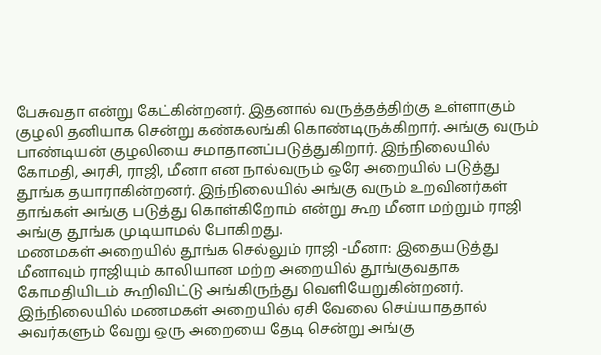பேசுவதா என்று கேட்கின்றனர். இதனால் வருத்தத்திற்கு உள்ளாகும் குழலி தனியாக சென்று கண்கலங்கி கொண்டிருக்கிறார். அங்கு வரும் பாண்டியன் குழலியை சமாதானப்படுத்துகிறார். இந்நிலையில் கோமதி, அரசி, ராஜி, மீனா என நால்வரும் ஒரே அறையில் படுத்து தூங்க தயாராகின்றனர். இந்நிலையில் அங்கு வரும் உறவினர்கள் தாங்கள் அங்கு படுத்து கொள்கிறோம் என்று கூற மீனா மற்றும் ராஜி அங்கு தூங்க முடியாமல் போகிறது.
மணமகள் அறையில் தூங்க செல்லும் ராஜி -மீனா: இதையடுத்து மீனாவும் ராஜியும் காலியான மற்ற அறையில் தூங்குவதாக கோமதியிடம் கூறிவிட்டு அங்கிருந்து வெளியேறுகின்றனர். இந்நிலையில் மணமகள் அறையில் ஏசி வேலை செய்யாததால் அவர்களும் வேறு ஒரு அறையை தேடி சென்று அங்கு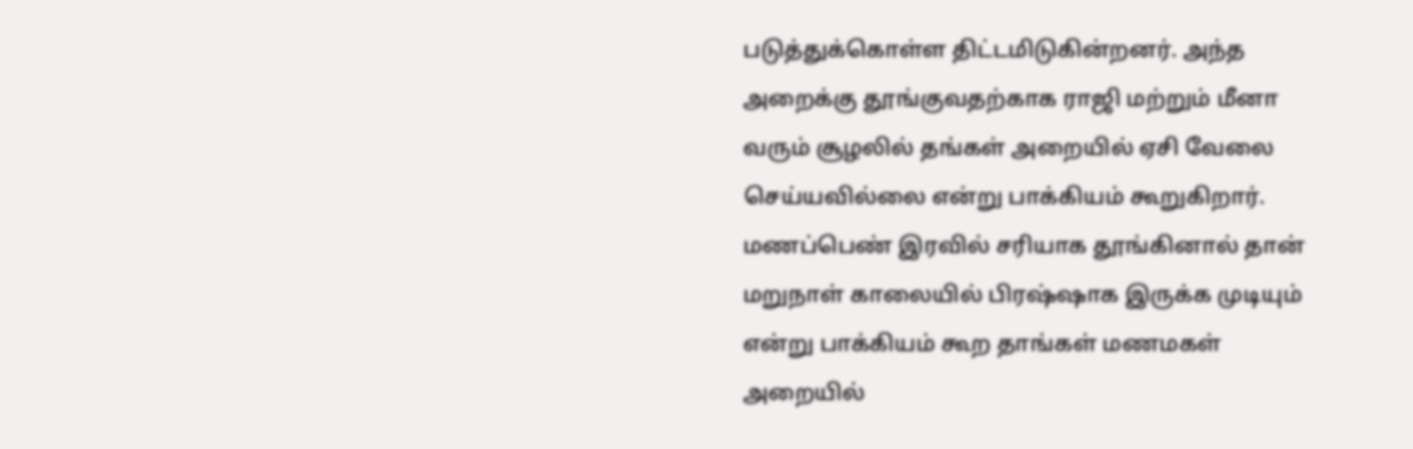படுத்துக்கொள்ள திட்டமிடுகின்றனர். அந்த அறைக்கு தூங்குவதற்காக ராஜி மற்றும் மீனா வரும் சூழலில் தங்கள் அறையில் ஏசி வேலை செய்யவில்லை என்று பாக்கியம் கூறுகிறார். மணப்பெண் இரவில் சரியாக தூங்கினால் தான் மறுநாள் காலையில் பிரஷ்ஷாக இருக்க முடியும் என்று பாக்கியம் கூற தாங்கள் மணமகள் அறையில்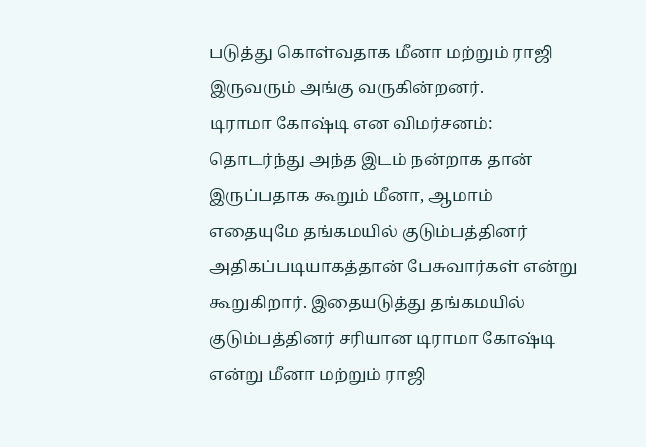படுத்து கொள்வதாக மீனா மற்றும் ராஜி இருவரும் அங்கு வருகின்றனர்.
டிராமா கோஷ்டி என விமர்சனம்: தொடர்ந்து அந்த இடம் நன்றாக தான் இருப்பதாக கூறும் மீனா, ஆமாம் எதையுமே தங்கமயில் குடும்பத்தினர் அதிகப்படியாகத்தான் பேசுவார்கள் என்று கூறுகிறார். இதையடுத்து தங்கமயில் குடும்பத்தினர் சரியான டிராமா கோஷ்டி என்று மீனா மற்றும் ராஜி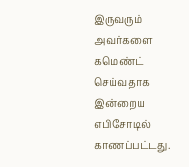இருவரும் அவர்களை கமெண்ட் செய்வதாக இன்றைய எபிசோடில் காணப்பட்டது.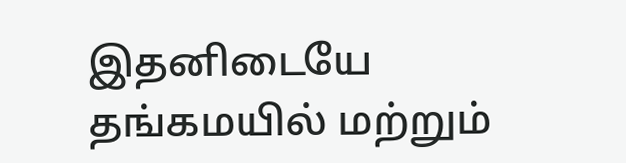இதனிடையே தங்கமயில் மற்றும்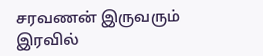சரவணன் இருவரும் இரவில்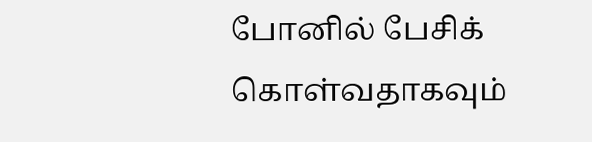போனில் பேசிக் கொள்வதாகவும்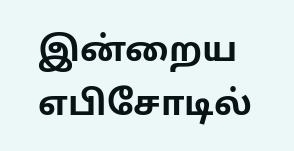இன்றைய எபிசோடில்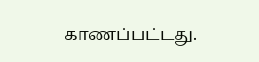காணப்பட்டது.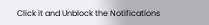Click it and Unblock the Notifications